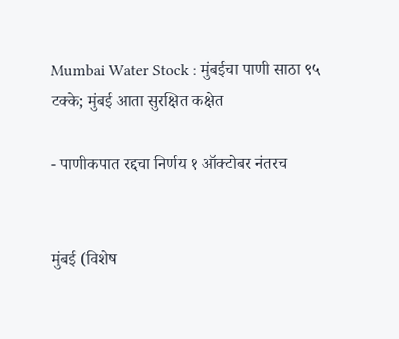Mumbai Water Stock : मुंबईचा पाणी साठा ९५ टक्के; मुंबई आता सुरक्षित कक्षेत

- पाणीकपात रद्दचा निर्णय १ ऑक्टोबर नंतरच


मुंबई (विशेष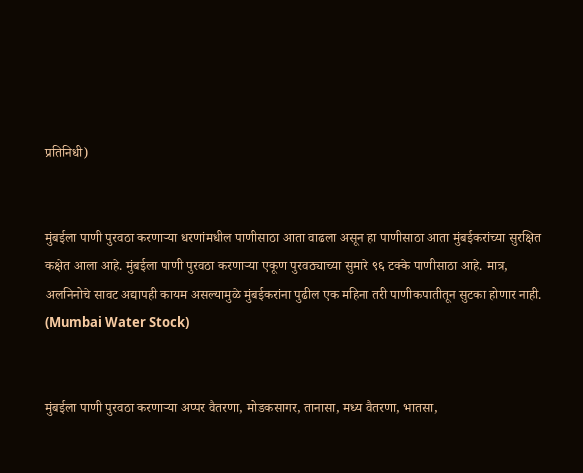प्रतिनिधी)


मुंबईला पाणी पुरवठा करणाऱ्या धरणांमधील पाणीसाठा आता वाढला असून हा पाणीसाठा आता मुंबईकरांच्या सुरक्षित कक्षेत आला आहे. मुंबईला पाणी पुरवठा करणाऱ्या एकूण पुरवठ्याच्या सुमारे ९६ टक्के पाणीसाठा आहे. मात्र, अलनिनोचे सावट अद्यापही कायम असल्यामुळे मुंबईकरांना पुढील एक महिना तरी पाणीकपातीतून सुटका होणार नाही. (Mumbai Water Stock)


मुंबईला पाणी पुरवठा करणाऱ्या अप्पर वैतरणा, मोडकसागर, तानासा, मध्य वैतरणा, भातसा,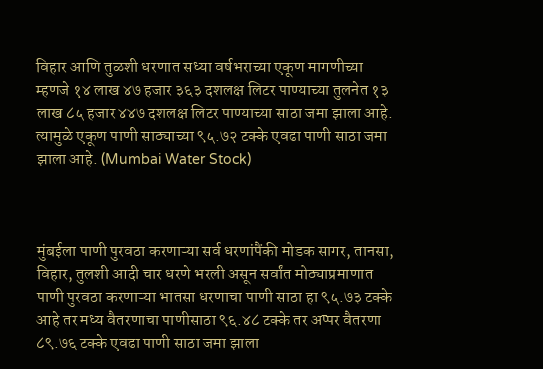विहार आणि तुळशी धरणात सध्या वर्षभराच्या एकूण मागणीच्या म्हणजे १४ लाख ४७ हजार ३६३ दशलक्ष लिटर पाण्याच्या तुलनेत १३ लाख ८५ हजार ४४७ दशलक्ष लिटर पाण्याच्या साठा जमा झाला आहे. त्यामुळे एकूण पाणी साठ्याच्या ९५.७२ टक्के एवढा पाणी साठा जमा झाला आहे. (Mumbai Water Stock)



मुंबईला पाणी पुरवठा करणाऱ्या सर्व धरणांपैंकी मोडक सागर, तानसा, विहार, तुलशी आदी चार धरणे भरली असून सर्वांत मोठ्याप्रमाणात पाणी पुरवठा करणाऱ्या भातसा धरणाचा पाणी साठा हा ९५.७३ टक्के आहे तर मध्य वैतरणाचा पाणीसाठा ९६.४८ टक्के तर अप्पर वैतरणा ८९.७६ टक्के एवढा पाणी साठा जमा झाला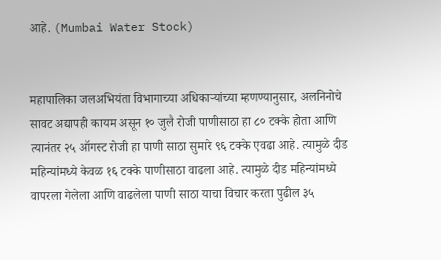आहे. (Mumbai Water Stock)


महापालिका जलअभियंता विभागाच्या अधिकाऱ्यांच्या म्हणण्यानुसार, अलनिनोचे सावट अद्यापही कायम असून १० जुलै रोजी पाणीसाठा हा ८० टक्के होता आणि त्यानंतर २५ ऑगस्ट रोजी हा पाणी साठा सुमारे ९६ टक्के एवढा आहे. त्यामुळे दीड महिन्यांमध्ये केवळ १६ टक्के पाणीसाठा वाढला आहे. त्यामुळे दीड महिन्यांमध्ये वापरला गेलेला आणि वाढलेला पाणी साठा याचा विचार करता पुढील ३५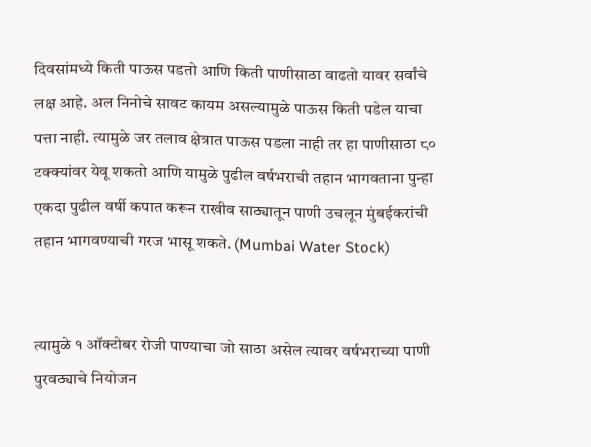दिवसांमध्ये किती पाऊस पडतो आणि किती पाणीसाठा वाढतो यावर सर्वांचे लक्ष आहे. अल निनोचे सावट कायम असल्यामुळे पाऊस किती पडेल याचा पत्ता नाही. त्यामुळे जर तलाव क्षेत्रात पाऊस पडला नाही तर हा पाणीसाठा ८० टक्क्यांवर येवू शकतो आणि यामुळे पुढील वर्षभराची तहान भागवताना पुन्हा एकदा पुढील वर्षी कपात करून राखीव साठ्यातून पाणी उचलून मुंबईकरांची तहान भागवण्याची गरज भासू शकते. (Mumbai Water Stock)


त्यामुळे १ ऑक्टोबर रोजी पाण्याचा जो साठा असेल त्यावर वर्षभराच्या पाणी पुरवठ्याचे नियोजन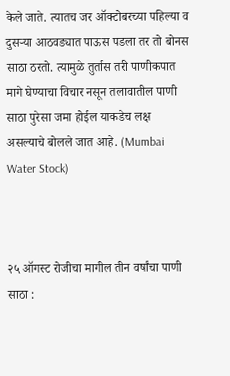केले जाते. त्यातच जर ऑक्टोबरच्या पहिल्या व दुसऱ्या आठवड्यात पाऊस पडला तर तो बोनस साठा ठरतो. त्यामुळे तुर्तास तरी पाणीकपात मागे घेण्याचा विचार नसून तलावातील पाणी साठा पुरेसा जमा होईल याकडेच लक्ष असल्याचे बोलले जात आहे. (Mumbai Water Stock)



२५ ऑगस्ट रोजीचा मागील तीन वर्षांचा पाणी साठा :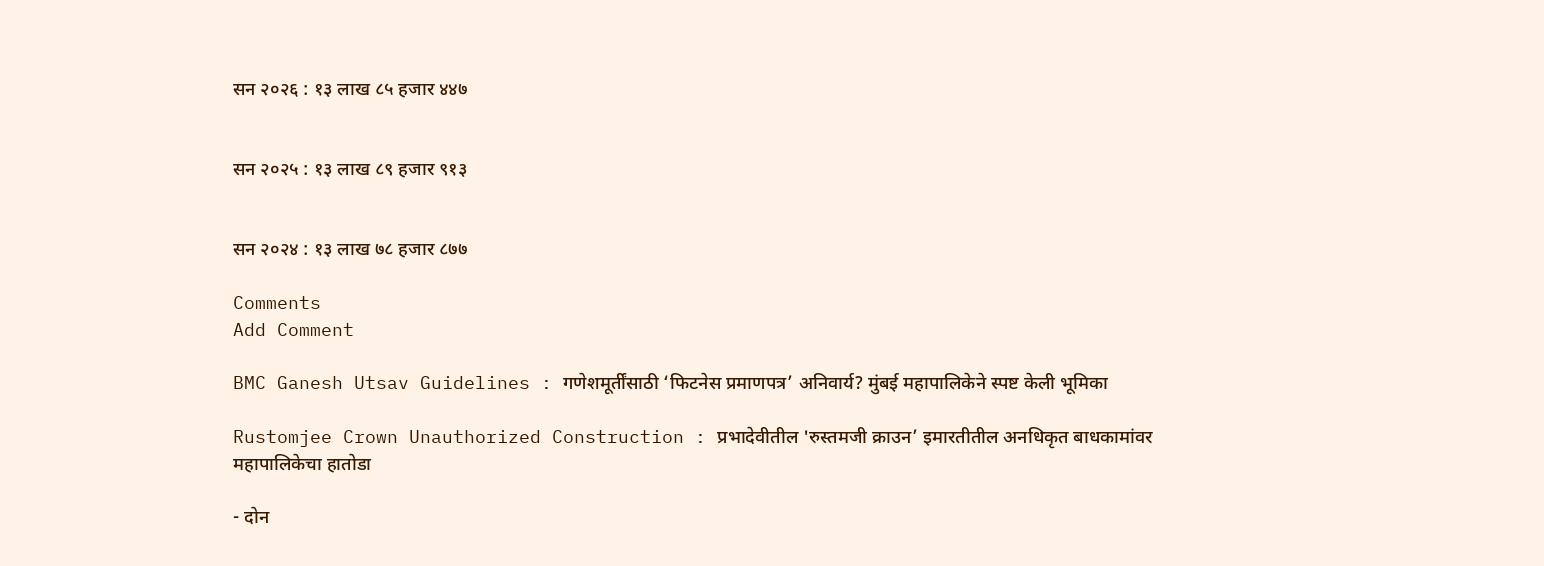सन २०२६ : १३ लाख ८५ हजार ४४७


सन २०२५ : १३ लाख ८९ हजार ९१३


सन २०२४ : १३ लाख ७८ हजार ८७७

Comments
Add Comment

BMC Ganesh Utsav Guidelines : गणेशमूर्तींसाठी ‘फिटनेस प्रमाणपत्र’ अनिवार्य? मुंबई महापालिकेने स्पष्ट केली भूमिका

Rustomjee Crown Unauthorized Construction : प्रभादेवीतील 'रुस्तमजी क्राउन’ इमारतीतील अनधिकृत बाधकामांवर महापालिकेचा हातोडा

- दोन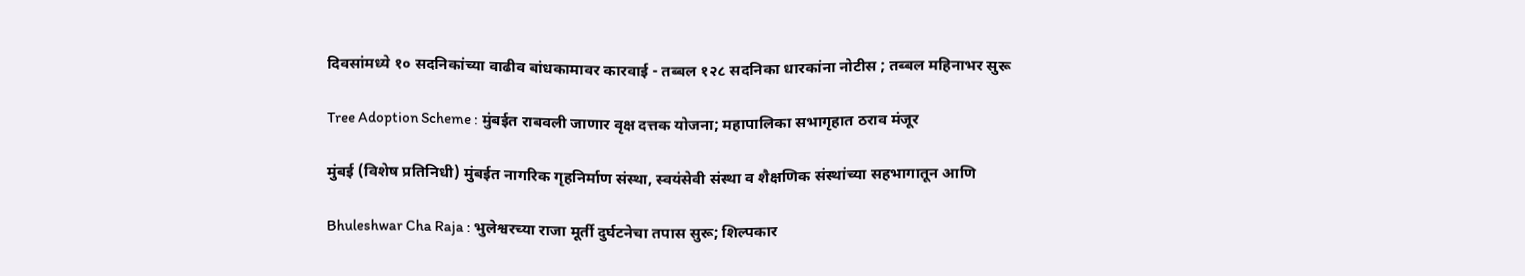दिवसांमध्ये १० सदनिकांच्या वाढीव बांधकामावर कारवाई - तब्बल १२८ सदनिका धारकांना नोटीस ; तब्बल महिनाभर सुरू

Tree Adoption Scheme : मुंबईत राबवली जाणार वृक्ष दत्तक योजना; महापालिका सभागृहात ठराव मंजूर

मुंबई (विशेष प्रतिनिधी) मुंबईत नागरिक गृहनिर्माण संस्था, स्वयंसेवी संस्था व शैक्षणिक संस्थांच्या सहभागातून आणि

Bhuleshwar Cha Raja : भुलेश्वरच्या राजा मूर्ती दुर्घटनेचा तपास सुरू; शिल्पकार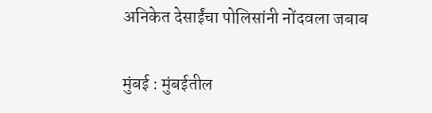अनिकेत देसाईंचा पोलिसांनी नोंदवला जबाब

मुंबई : मुंबईतील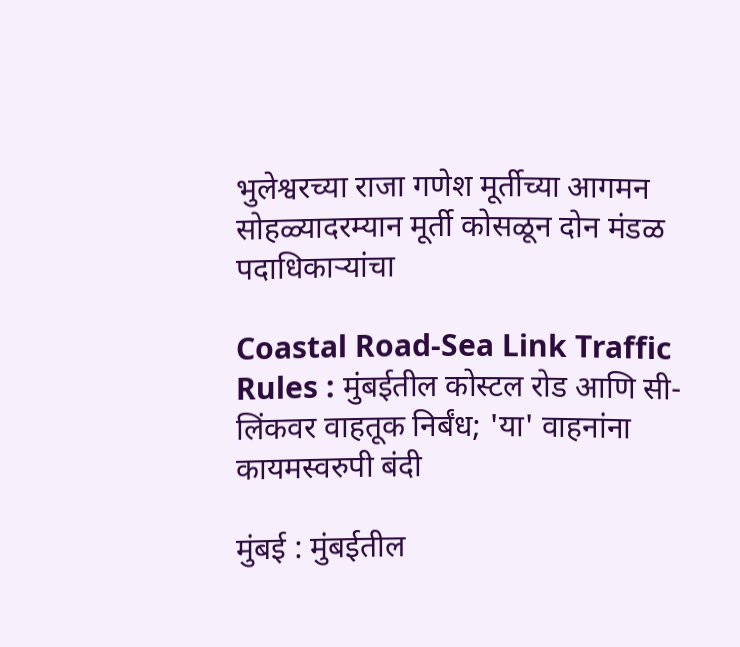भुलेश्वरच्या राजा गणेश मूर्तीच्या आगमन सोहळ्यादरम्यान मूर्ती कोसळून दोन मंडळ पदाधिकाऱ्यांचा

Coastal Road-Sea Link Traffic Rules : मुंबईतील कोस्टल रोड आणि सी-लिंकवर वाहतूक निर्बंध; 'या' वाहनांना कायमस्वरुपी बंदी

मुंबई : मुंबईतील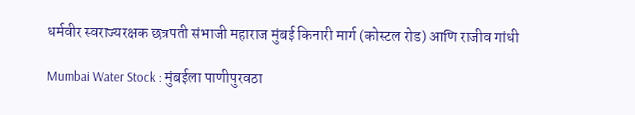धर्मवीर स्वराज्यरक्षक छत्रपती संभाजी महाराज मुंबई किनारी मार्ग (कोस्टल रोड) आणि राजीव गांधी

Mumbai Water Stock : मुंबईला पाणीपुरवठा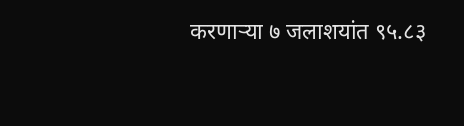करणाऱ्या ७ जलाशयांत ९५.८३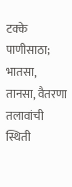टक्के पाणीसाठा; भातसा, तानसा, वैतरणा तलावांची स्थिती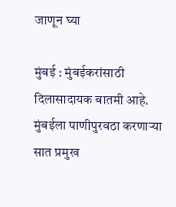जाणून घ्या

मुंबई : मुंबईकरांसाठी दिलासादायक बातमी आहे. मुंबईला पाणीपुरवठा करणाऱ्या सात प्रमुख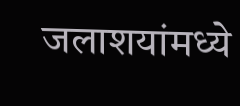जलाशयांमध्ये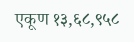एकूण १३,६८,९५८